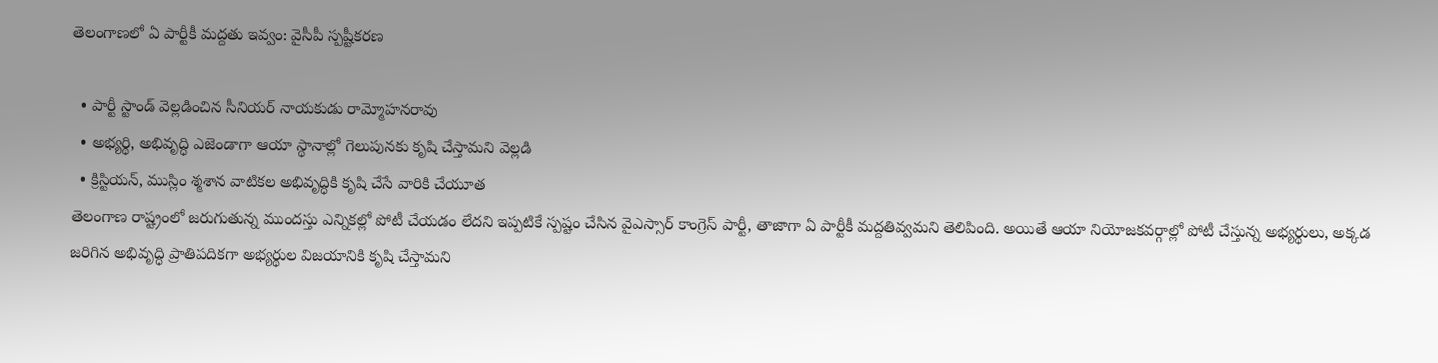తెలంగాణలో ఏ పార్టీకీ మద్దతు ఇవ్వం: వైసీపీ స్పష్టీకరణ

  • పార్టీ స్టాండ్‌ వెల్లడించిన సీనియర్‌ నాయకుడు రామ్మోహనరావు
  • అభ్యర్థి, అభివృద్ధి ఎజెండాగా ఆయా స్థానాల్లో గెలుపునకు కృషి చేస్తామని వెల్లడి
  • క్రిస్టియన్‌, ముస్లిం శ్మశాన వాటికల అభివృద్ధికి కృషి చేసే వారికి చేయూత
తెలంగాణ రాష్ట్రంలో జరుగుతున్న ముందస్తు ఎన్నికల్లో పోటీ చేయడం లేదని ఇప్పటికే స్పష్టం చేసిన వైఎస్సార్‌ కాంగ్రెస్‌ పార్టీ, తాజాగా ఏ పార్టీకీ మద్దతివ్వమని తెలిపింది. అయితే ఆయా నియోజకవర్గాల్లో పోటీ చేస్తున్న అభ్యర్థులు, అక్కడ జరిగిన అభివృద్ధి ప్రాతిపదికగా అభ్యర్థుల విజయానికి కృషి చేస్తామని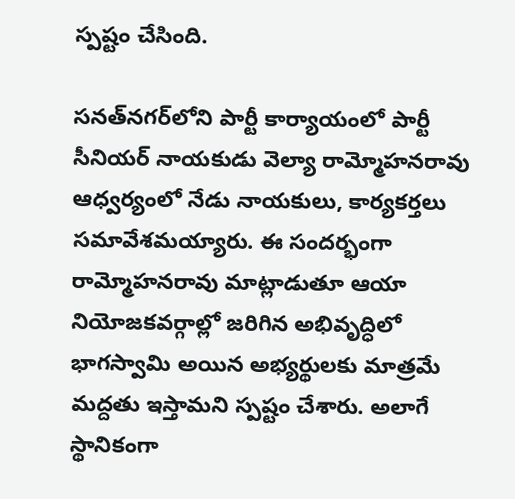స్పష్టం చేసింది.

సనత్‌నగర్‌లోని పార్టీ కార్యాయంలో పార్టీ సీనియర్‌ నాయకుడు వెల్యా రామ్మోహనరావు ఆధ్వర్యంలో నేడు నాయకులు, కార్యకర్తలు సమావేశమయ్యారు. ఈ సందర్భంగా రామ్మోహనరావు మాట్లాడుతూ ఆయా నియోజకవర్గాల్లో జరిగిన అభివృద్ధిలో భాగస్వామి అయిన అభ్యర్థులకు మాత్రమే మద్దతు ఇస్తామని స్పష్టం చేశారు. అలాగే స్థానికంగా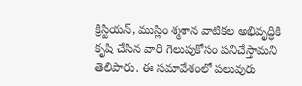క్రిస్టియన్, ముస్లిం శ్మశాన వాటికల అభివృద్ధికి కృషి చేసిన వారి గెలుపుకోసం పనిచేస్తామని తెలిపారు. ఈ సమావేశంలో పలువురు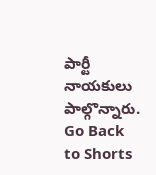పార్టీ నాయకులు పాల్గొన్నారు.
Go Back to Shorts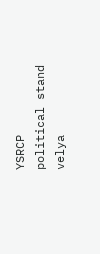YSRCP
political stand
velya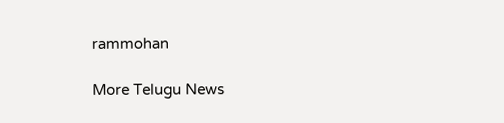rammohan

More Telugu News